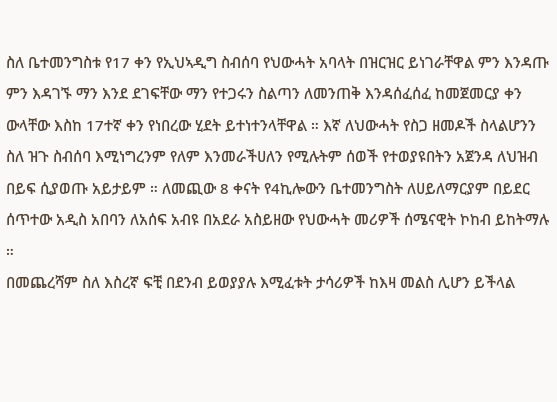ስለ ቤተመንግስቱ የ17 ቀን የኢህኣዲግ ስብሰባ የህውሓት አባላት በዝርዝር ይነገራቸዋል ምን እንዳጡ ምን እዳገኙ ማን እንደ ደገፍቸው ማን የተጋሩን ስልጣን ለመንጠቅ እንዳሰፈሰፈ ከመጀመርያ ቀን ውላቸው እስከ 17ተኛ ቀን የነበረው ሂደት ይተነተንላቸዋል ። እኛ ለህውሓት የስጋ ዘመዶች ስላልሆንን ስለ ዝጉ ስብሰባ እሚነግረንም የለም እንመራችሀለን የሚሉትም ሰወች የተወያዩበትን አጀንዳ ለህዝብ በይፍ ሲያወጡ አይታይም ። ለመጪው 8 ቀናት የ4ኪሎውን ቤተመንግስት ለሀይለማርያም በይደር ሰጥተው አዲስ አበባን ለአሰፍ አብዩ በአደራ አስይዘው የህውሓት መሪዎች ሰሜናዊት ኮከብ ይከትማሉ ።
በመጨረሻም ስለ እስረኛ ፍቺ በደንብ ይወያያሉ እሚፈቱት ታሳሪዎች ከእዛ መልስ ሊሆን ይችላል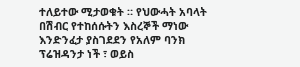ተለይተው ሚታወቁት ። የህውሓት አባላት በሽብር የተከሰሱትን እስረኞች ማነው እንድንፈታ ያስገደደን የአለም ባንክ ፕሬዝዳንታ ነች ፣ ወይስ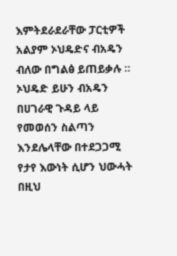እምትደራደራቸው ፓርቲዎች አልያም ኦህዴድና ብአዴን ብለው በግልፅ ይጠይቃሉ ። ኦህዴድ ይሁን ብአዴን በሀገራዊ ጉዳይ ላይ የመወሰን ስልጣን እንደሌላቸው በተደጋጋሚ የታየ እውነት ሲሆን ህውሓት በዚህ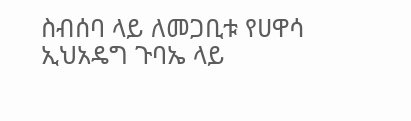ስብሰባ ላይ ለመጋቢቱ የሀዋሳ ኢህአዴግ ጉባኤ ላይ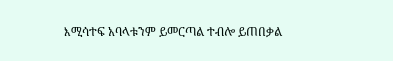እሚሳተፍ አባላቱንም ይመርጣል ተብሎ ይጠበቃል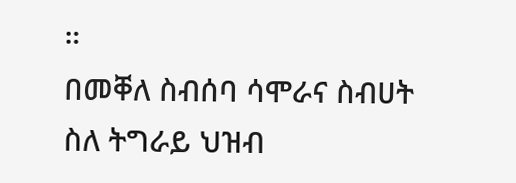።
በመቐለ ስብሰባ ሳሞራና ስብሀት ስለ ትግራይ ህዝብ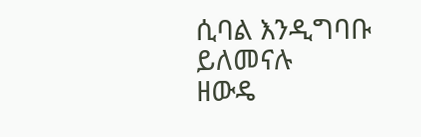ሲባል እንዲግባቡ ይለመናሉ
ዘውዴ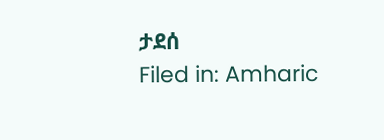ታደሰ
Filed in: Amharic